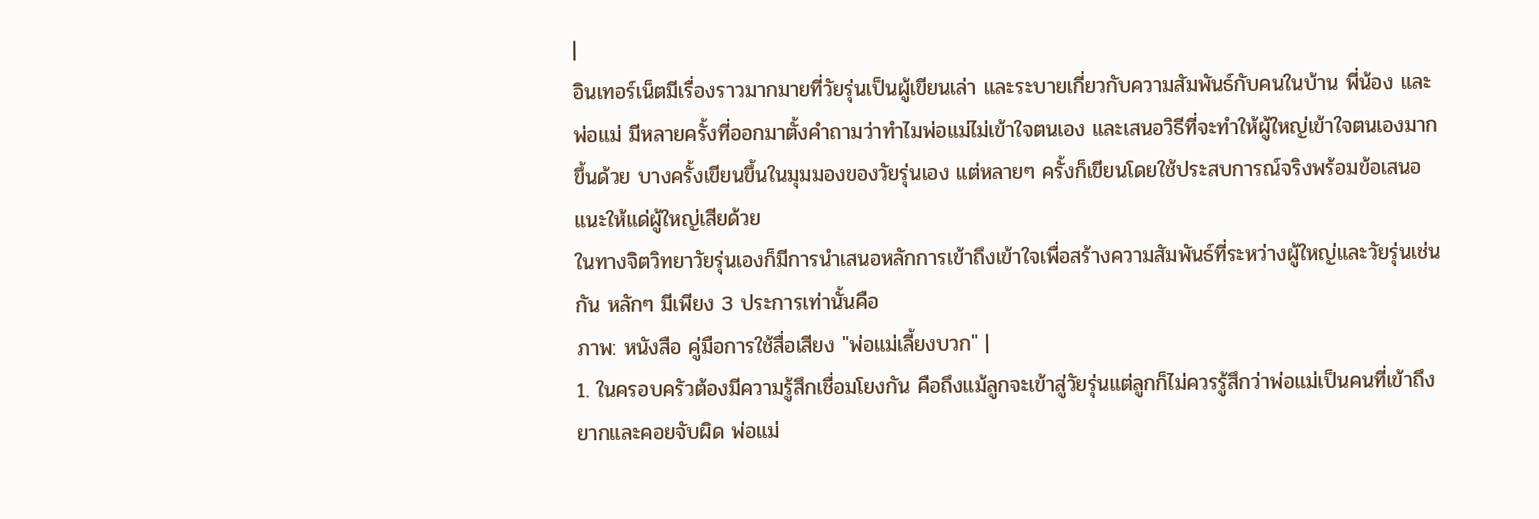|
อินเทอร์เน็ตมีเรื่องราวมากมายที่วัยรุ่นเป็นผู้เขียนเล่า และระบายเกี่ยวกับความสัมพันธ์กับคนในบ้าน พี่น้อง และพ่อแม่ มีหลายครั้งที่ออกมาตั้งคำถามว่าทำไมพ่อแม่ไม่เข้าใจตนเอง และเสนอวิธีที่จะทำให้ผู้ใหญ่เข้าใจตนเองมากขึ้นด้วย บางครั้งเขียนขึ้นในมุมมองของวัยรุ่นเอง แต่หลายๆ ครั้งก็เขียนโดยใช้ประสบการณ์จริงพร้อมข้อเสนอแนะให้แด่ผู้ใหญ่เสียด้วย
ในทางจิตวิทยาวัยรุ่นเองก็มีการนำเสนอหลักการเข้าถึงเข้าใจเพื่อสร้างความสัมพันธ์ที่ระหว่างผู้ใหญ่และวัยรุ่นเช่นกัน หลักๆ มีเพียง 3 ประการเท่านั้นคือ
ภาพ: หนังสือ คู่มือการใช้สื่อเสียง "พ่อแม่เลี้ยงบวก" |
1. ในครอบครัวต้องมีความรู้สึกเชื่อมโยงกัน คือถึงแม้ลูกจะเข้าสู่วัยรุ่นแต่ลูกก็ไม่ควรรู้สึกว่าพ่อแม่เป็นคนที่เข้าถึงยากและคอยจับผิด พ่อแม่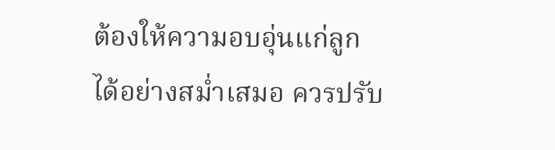ต้องให้ความอบอุ่นแก่ลูกได้อย่างสม่ำเสมอ ควรปรับ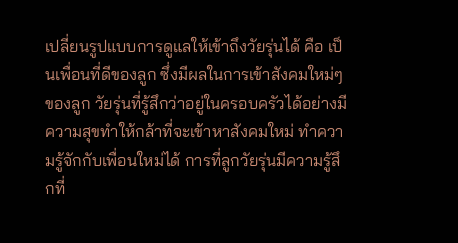เปลี่ยนรูปแบบการดูแลให้เข้าถึงวัยรุ่นได้ คือ เป็นเพื่อนที่ดีของลูก ซึ่งมีผลในการเข้าสังคมใหม่ๆ ของลูก วัยรุ่นที่รู้สึกว่าอยู่ในครอบครัวได้อย่างมีความสุขทำให้กล้าที่จะเข้าหาสังคมใหม่ ทำความรู้จักกับเพื่อนใหม่ได้ การที่ลูกวัยรุ่นมีความรู้สึกที่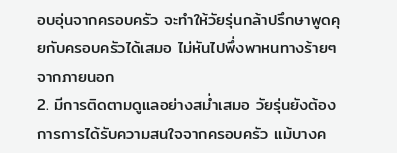อบอุ่นจากครอบครัว จะทำให้วัยรุ่นกล้าปรึกษาพูดคุยกับครอบครัวได้เสมอ ไม่หันไปพึ่งพาหนทางร้ายๆ จากภายนอก
2. มีการติดตามดูแลอย่างสม่ำเสมอ วัยรุ่นยังต้องการการได้รับความสนใจจากครอบครัว แม้บางค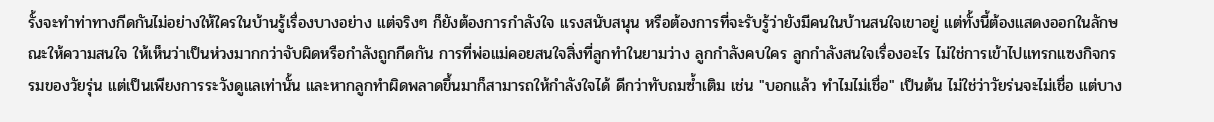รั้งจะทำท่าทางกีดกันไม่อย่างให้ใครในบ้านรู้เรื่องบางอย่าง แต่จริงๆ ก็ยังต้องการกำลังใจ แรงสนับสนุน หรือต้องการที่จะรับรู้ว่ายังมีคนในบ้านสนใจเขาอยู่ แต่ทั้งนี้ต้องแสดงออกในลักษณะให้ความสนใจ ให้เห็นว่าเป็นห่วงมากกว่าจับผิดหรือกำลังถูกกีดกัน การที่พ่อแม่คอยสนใจสิ่งที่ลูกทำในยามว่าง ลูกกำลังคบใคร ลูกกำลังสนใจเรื่องอะไร ไม่ใช่การเข้าไปแทรกแซงกิจกรรมของวัยรุ่น แต่เป็นเพียงการระวังดูแลเท่านั้น และหากลูกทำผิดพลาดขึ้นมาก็สามารถให้กำลังใจได้ ดีกว่าทับถมซ้ำเติม เช่น "บอกแล้ว ทำไมไม่เชื่อ" เป็นต้น ไม่ใช่ว่าวัยร่นจะไม่เชื่อ แต่บาง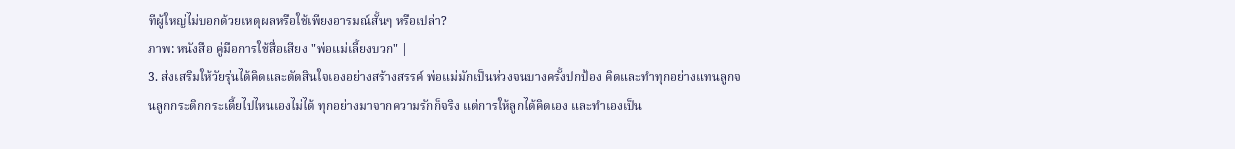ทีผู้ใหญ่ไม่บอกด้วยเหตุผลหรือใช้เพียงอารมณ์สั้นๆ หรือเปล่า?
ภาพ: หนังสือ คู่มือการใช้สื่อเสียง "พ่อแม่เลี้ยงบวก" |
3. ส่งเสริมให้วัยรุ่นได้คิดและตัดสินใจเองอย่างสร้างสรรค์ พ่อแม่มักเป็นห่วงจนบางครั้งปกป้อง คิดและทำทุกอย่างแทนลูกจนลูกกระดิกกระเดี้ยไปไหนเองไม่ได้ ทุกอย่างมาจากความรักก็จริง แต่การให้ลูกได้คิดเอง และทำเองเป็น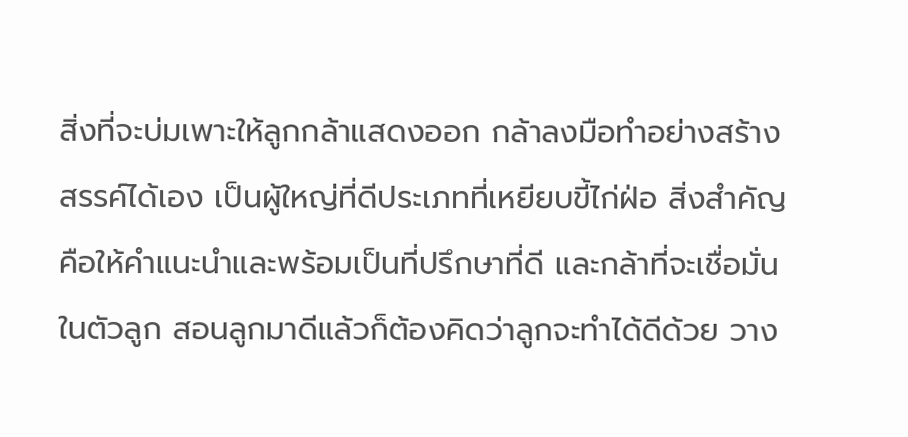สิ่งที่จะบ่มเพาะให้ลูกกล้าแสดงออก กล้าลงมือทำอย่างสร้างสรรค์ได้เอง เป็นผู้ใหญ่ที่ดีประเภทที่เหยียบขี้ไก่ฝ่อ สิ่งสำคัญคือให้คำแนะนำและพร้อมเป็นที่ปรึกษาที่ดี และกล้าที่จะเชื่อมั่นในตัวลูก สอนลูกมาดีแล้วก็ต้องคิดว่าลูกจะทำได้ดีด้วย วาง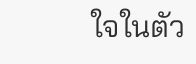ใจในตัว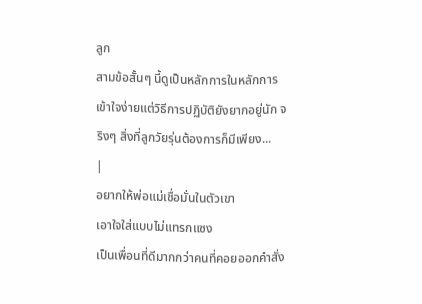ลูก
สามข้อสั้นๆ นี้ดูเป็นหลักการในหลักการ เข้าใจง่ายแต่วิธีการปฏิบัติยังยากอยู่นัก จริงๆ สิ่งที่ลูกวัยรุ่นต้องการก็มีเพียง...
|
อยากให้พ่อแม่เชื่อมั่นในตัวเขา
เอาใจใส่แบบไม่แทรกแซง
เป็นเพื่อนที่ดีมากกว่าคนที่คอยออกคำสั่ง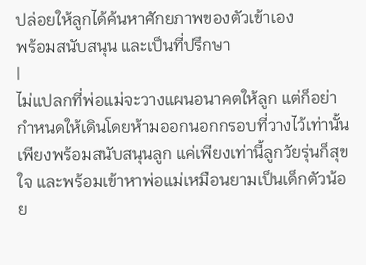ปล่อยให้ลูกได้ค้นหาศักยภาพของตัวเข้าเอง
พร้อมสนับสนุน และเป็นที่ปรึกษา
|
ไม่แปลกที่พ่อแม่จะวางแผนอนาคตให้ลูก แต่ก็อย่ากำหนดให้เดินโดยห้ามออกนอกกรอบที่วางไว้เท่านั้น เพียงพร้อมสนับสนุนลูก แค่เพียงเท่านี้ลูกวัยรุ่นก็สุขใจ และพร้อมเข้าหาพ่อแม่เหมือนยามเป็นเด็กตัวน้อย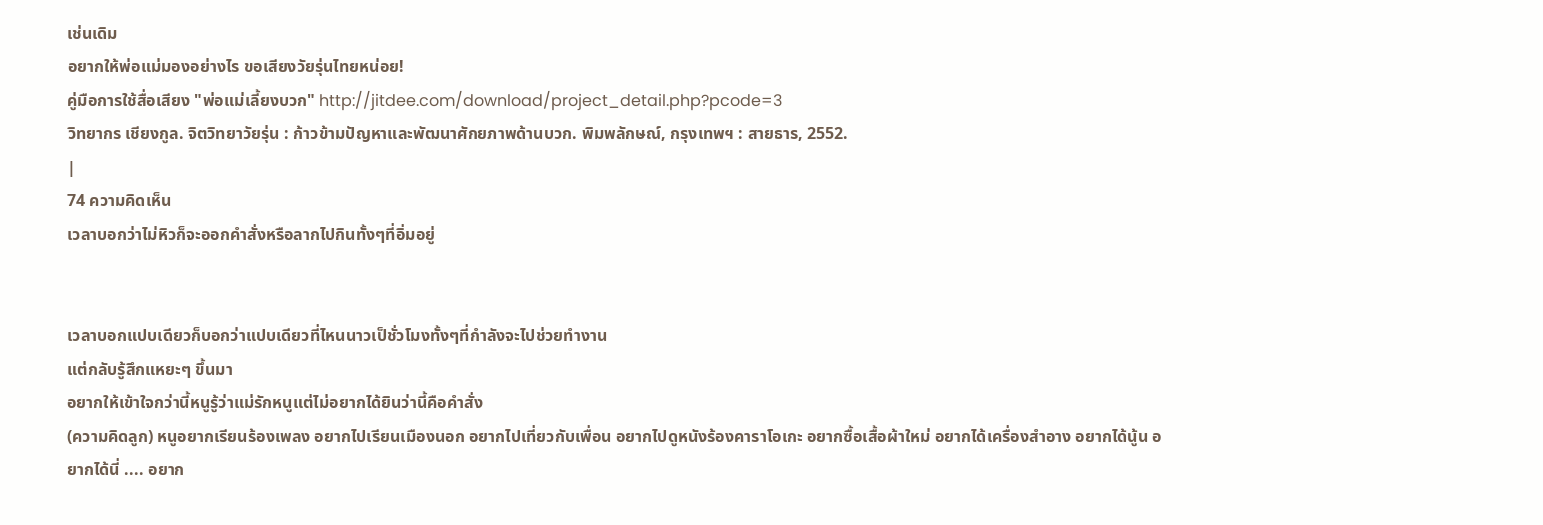เช่นเดิม
อยากให้พ่อแม่มองอย่างไร ขอเสียงวัยรุ่นไทยหน่อย!
คู่มือการใช้สื่อเสียง "พ่อแม่เลี้ยงบวก" http://jitdee.com/download/project_detail.php?pcode=3
วิทยากร เชียงกูล. จิตวิทยาวัยรุ่น : ก้าวข้ามปัญหาและพัฒนาศักยภาพด้านบวก. พิมพลักษณ์, กรุงเทพฯ : สายธาร, 2552.
|
74 ความคิดเห็น
เวลาบอกว่าไม่หิวก็จะออกคำสั่งหรือลากไปกินทั้งๆที่อิ่มอยู่


เวลาบอกแปบเดียวก็บอกว่าแปบเดียวที่ไหนนาวเป็ชั่วโมงทั้งๆที่กำลังจะไปช่วยทำงาน
แต่กลับรู้สึกแหยะๆ ขึ้นมา
อยากให้เข้าใจกว่านี้หนูรู้ว่าแม่รักหนูแต่ไม่อยากได้ยินว่านี้คือคำสั่ง
(ความคิดลูก) หนูอยากเรียนร้องเพลง อยากไปเรียนเมืองนอก อยากไปเที่ยวกับเพื่อน อยากไปดูหนังร้องคาราโอเกะ อยากซื้อเสื้อผ้าใหม่ อยากได้เครื่องสำอาง อยากได้นู้น อยากได้นี่ .... อยาก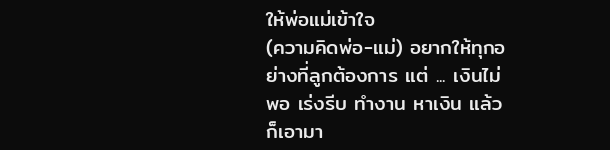ให้พ่อแม่เข้าใจ
(ความคิดพ่อ-แม่) อยากให้ทุกอย่างที่ลูกต้องการ แต่ ... เงินไม่พอ เร่งรีบ ทำงาน หาเงิน แล้วก็เอามา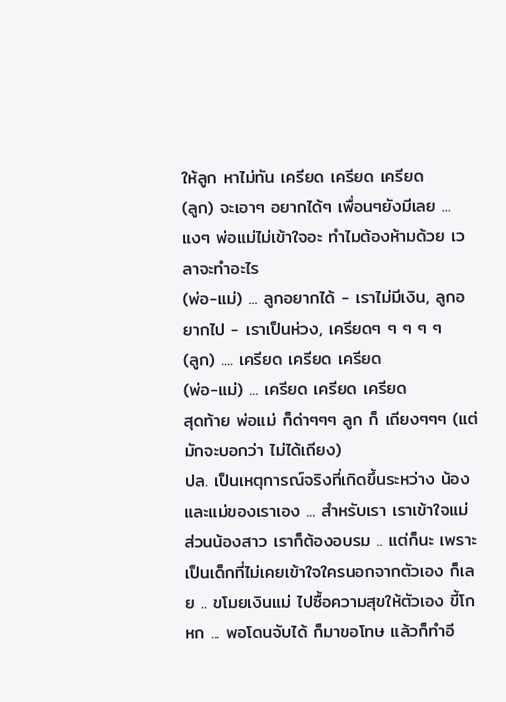ให้ลูก หาไม่ทัน เครียด เครียด เครียด
(ลูก) จะเอาๆ อยากได้ๆ เพื่อนๆยังมีเลย ... แงๆ พ่อแม่ไม่เข้าใจอะ ทำไมต้องห้ามด้วย เวลาจะทำอะไร
(พ่อ-แม่) ... ลูกอยากได้ - เราไม่มีเงิน, ลูกอยากไป - เราเป็นห่วง, เครียดๆ ๆ ๆ ๆ ๆ
(ลูก) .... เครียด เครียด เครียด
(พ่อ-แม่) ... เครียด เครียด เครียด
สุดท้าย พ่อแม่ ก็ด่าๆๆๆ ลูก ก็ เถียงๆๆๆ (แต่มักจะบอกว่า ไม่ได้เถียง)
ปล. เป็นเหตุการณ์จริงที่เกิดขึ้นระหว่าง น้องและแม่ของเราเอง ... สำหรับเรา เราเข้าใจแม่ ส่วนน้องสาว เราก็ต้องอบรม .. แต่ก็นะ เพราะเป็นเด็กที่ไม่เคยเข้าใจใครนอกจากตัวเอง ก็เลย .. ขโมยเงินแม่ ไปซื้อความสุขให้ตัวเอง ขี้โกหก ... พอโดนจับได้ ก็มาขอโทษ แล้วก็ทำอี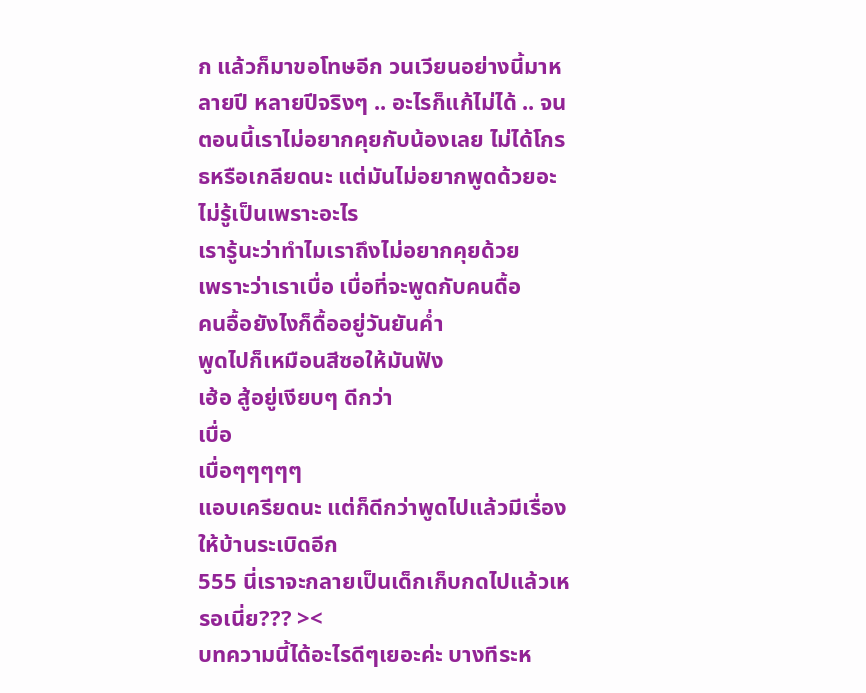ก แล้วก็มาขอโทษอีก วนเวียนอย่างนี้มาหลายปี หลายปีจริงๆ .. อะไรก็แก้ไม่ได้ .. จนตอนนี้เราไม่อยากคุยกับน้องเลย ไม่ได้โกรธหรือเกลียดนะ แต่มันไม่อยากพูดด้วยอะ ไม่รู้เป็นเพราะอะไร
เรารู้นะว่าทำไมเราถึงไม่อยากคุยด้วย
เพราะว่าเราเบื่อ เบื่อที่จะพูดกับคนดื้อ
คนอื้อยังไงก็ดื้ออยู่วันยันค่ำ
พูดไปก็เหมือนสีซอให้มันฟัง
เฮ้อ สู้อยู่เงียบๆ ดีกว่า
เบื่อ
เบื่อๆๆๆๆๆ
แอบเครียดนะ แต่ก็ดีกว่าพูดไปแล้วมีเรื่องให้บ้านระเบิดอีก
555 นี่เราจะกลายเป็นเด็กเก็บกดไปแล้วเหรอเนี่ย??? ><
บทความนี้ได้อะไรดีๆเยอะค่ะ บางทีระห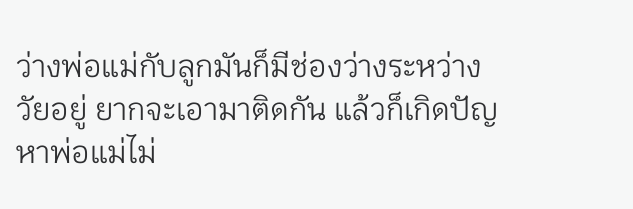ว่างพ่อแม่กับลูกมันก็มีช่องว่างระหว่างวัยอยู่ ยากจะเอามาติดกัน แล้วก็เกิดปัญหาพ่อแม่ไม่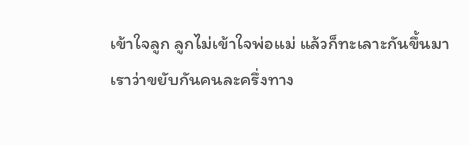เข้าใจลูก ลูกไม่เข้าใจพ่อแม่ แล้วก็ทะเลาะกันขึ้นมา
เราว่าขยับกันคนละครึ่งทาง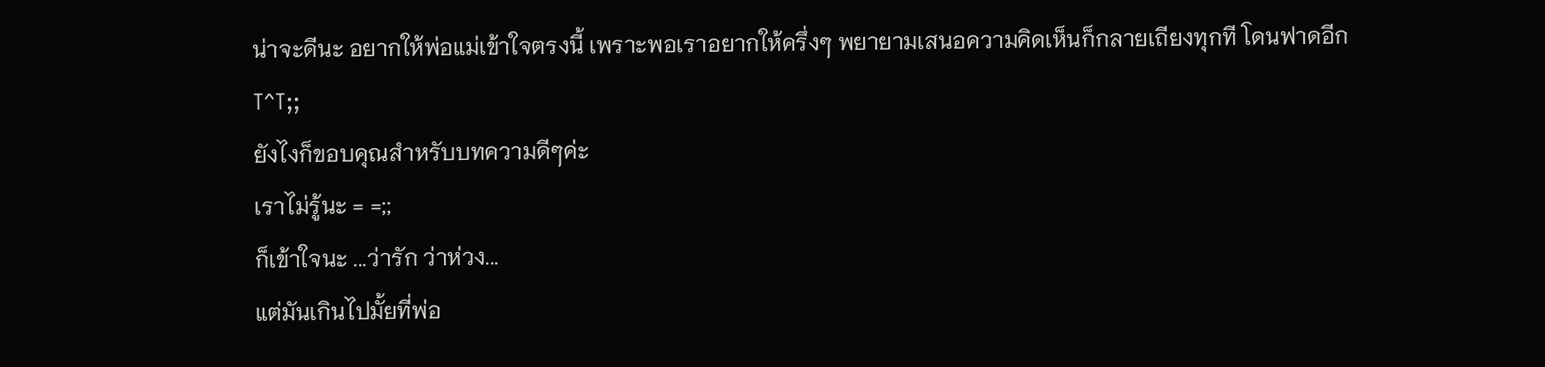น่าจะดีนะ อยากให้พ่อแม่เข้าใจตรงนี้ เพราะพอเราอยากให้ครึ่งๆ พยายามเสนอความคิดเห็นก็กลายเถียงทุกที โดนฟาดอีกT^T;;
ยังไงก็ขอบคุณสำหรับบทความดีๆค่ะ
เราไม่รู้นะ = =;;
ก็เข้าใจนะ ...ว่ารัก ว่าห่วง...
แต่มันเกินไปมั้ยที่พ่อ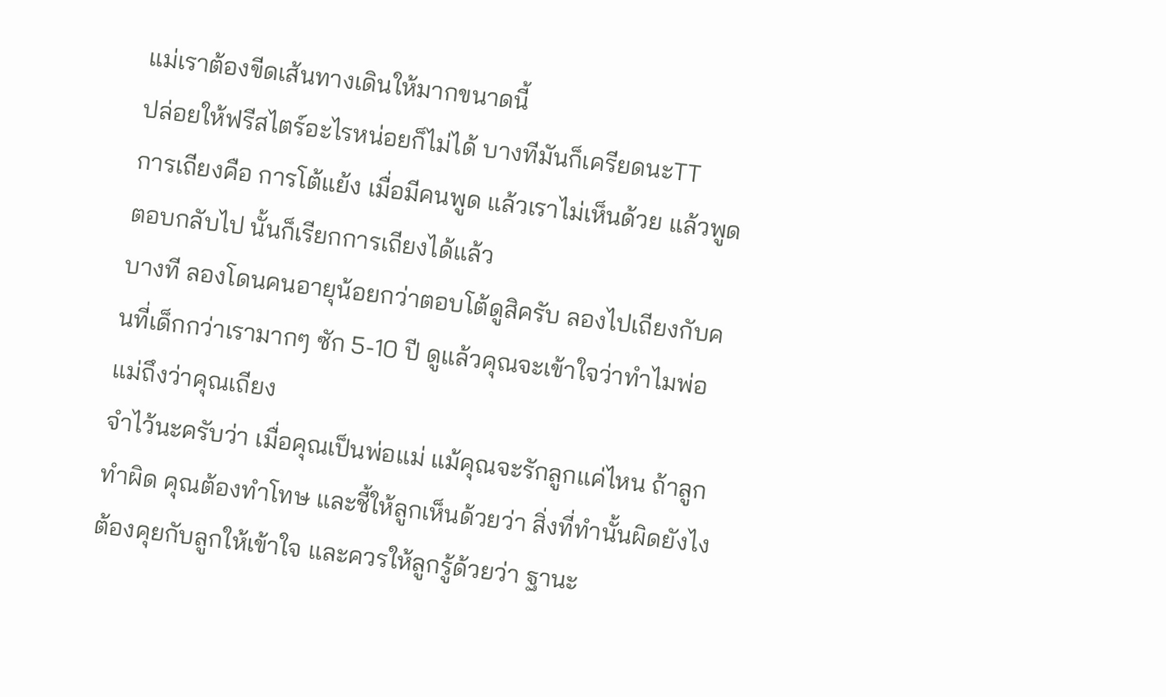แม่เราต้องขีดเส้นทางเดินให้มากขนาดนี้
ปล่อยให้ฟรีสไตร์อะไรหน่อยก็ไม่ได้ บางทีมันก็เครียดนะTT
การเถียงคือ การโต้แย้ง เมื่อมีคนพูด แล้วเราไม่เห็นด้วย แล้วพูดตอบกลับไป นั้นก็เรียกการเถียงได้แล้ว
บางที ลองโดนคนอายุน้อยกว่าตอบโต้ดูสิครับ ลองไปเถียงกับคนที่เด็กกว่าเรามากๆ ซัก 5-10 ปี ดูแล้วคุณจะเข้าใจว่าทำไมพ่อแม่ถึงว่าคุณเถียง
จำไว้นะครับว่า เมื่อคุณเป็นพ่อแม่ แม้คุณจะรักลูกแค่ไหน ถ้าลูกทำผิด คุณต้องทำโทษ และชี้ให้ลูกเห็นด้วยว่า สิ่งที่ทำนั้นผิดยังไง ต้องคุยกับลูกให้เข้าใจ และควรให้ลูกรู้ด้วยว่า ฐานะ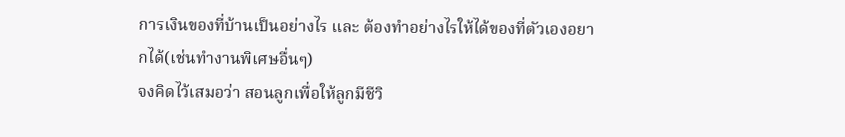การเงินของที่บ้านเป็นอย่างไร และ ต้องทำอย่างไรให้ได้ของที่ตัวเองอยากได้(เช่นทำงานพิเศษอื่นๆ)
จงคิดไว้เสมอว่า สอนลูกเพื่อให้ลูกมีชีวิ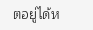ตอยู่ได้ห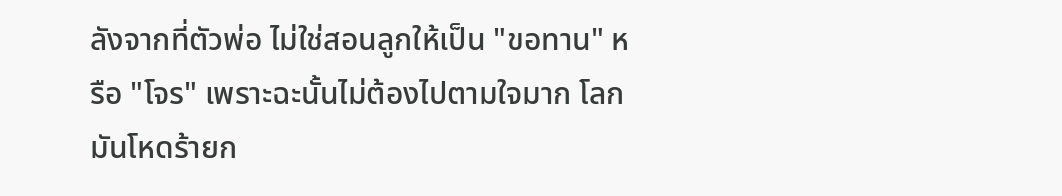ลังจากที่ตัวพ่อ ไม่ใช่สอนลูกให้เป็น "ขอทาน" หรือ "โจร" เพราะฉะนั้นไม่ต้องไปตามใจมาก โลกมันโหดร้ายก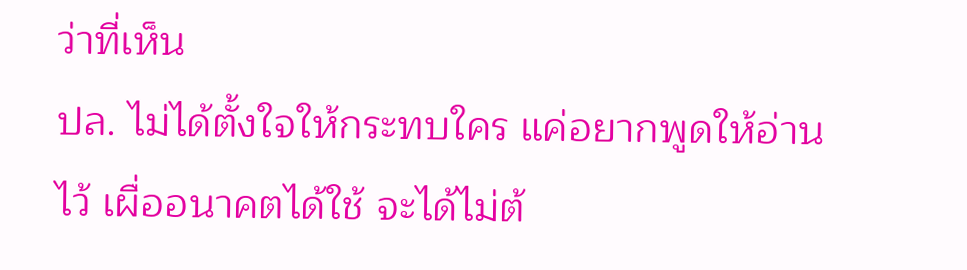ว่าที่เห็น
ปล. ไม่ได้ตั้งใจให้กระทบใคร แค่อยากพูดให้อ่านไว้ เผื่ออนาคตได้ใช้ จะได้ไม่ต้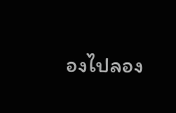องไปลอง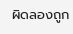ผิดลองถูก